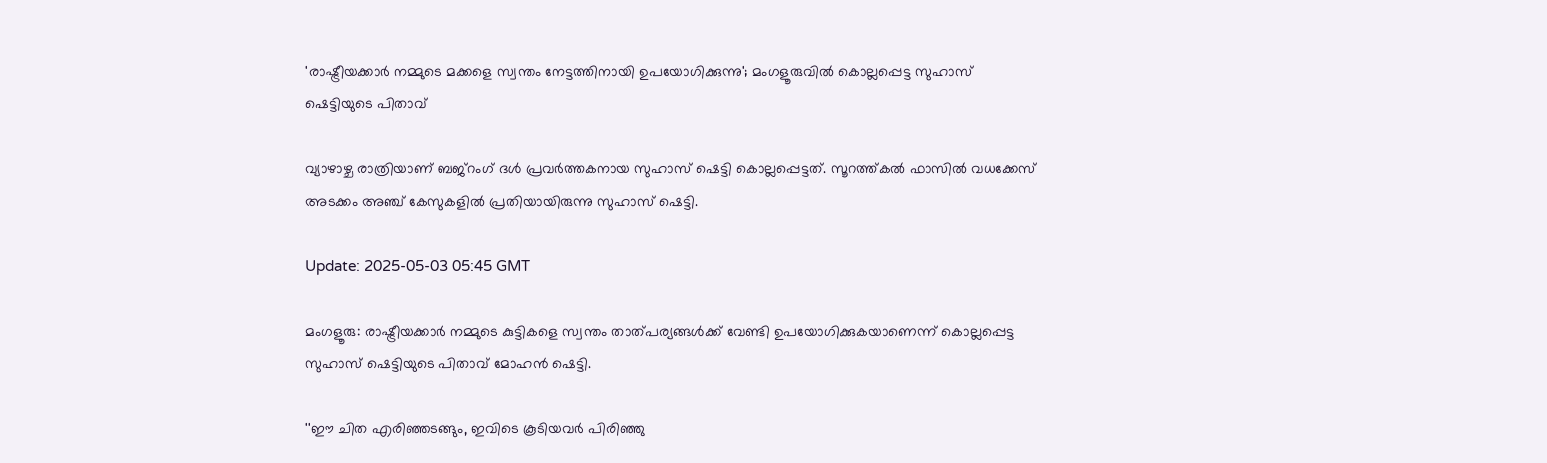'രാഷ്ട്രീയക്കാർ നമ്മുടെ മക്കളെ സ്വന്തം നേട്ടത്തിനായി ഉപയോഗിക്കുന്നു'; മംഗളൂരുവിൽ കൊല്ലപ്പെട്ട സുഹാസ് ഷെട്ടിയുടെ പിതാവ്

വ്യാഴാഴ്ച രാത്രിയാണ് ബജ്‌റംഗ് ദൾ പ്രവർത്തകനായ സുഹാസ് ഷെട്ടി കൊല്ലപ്പെട്ടത്. സൂറത്ത്കൽ ഫാസിൽ വധക്കേസ് അടക്കം അഞ്ച് കേസുകളിൽ പ്രതിയായിരുന്നു സുഹാസ് ഷെട്ടി.

Update: 2025-05-03 05:45 GMT

മംഗളൂരു: രാഷ്ട്രീയക്കാർ നമ്മുടെ കുട്ടികളെ സ്വന്തം താത്പര്യങ്ങൾക്ക് വേണ്ടി ഉപയോഗിക്കുകയാണെന്ന് കൊല്ലപ്പെട്ട സുഹാസ് ഷെട്ടിയുടെ പിതാവ് മോഹൻ ഷെട്ടി.

''ഈ ചിത എരിഞ്ഞടങ്ങും, ഇവിടെ കൂടിയവർ പിരിഞ്ഞു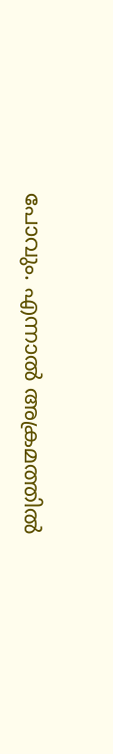പോവും. എന്നാൽ അക്രമത്തിൽ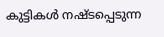കുട്ടികൾ നഷ്ടപ്പെടുന്ന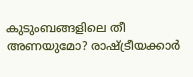കുടുംബങ്ങളിലെ തീ അണയുമോ? രാഷ്ട്രീയക്കാർ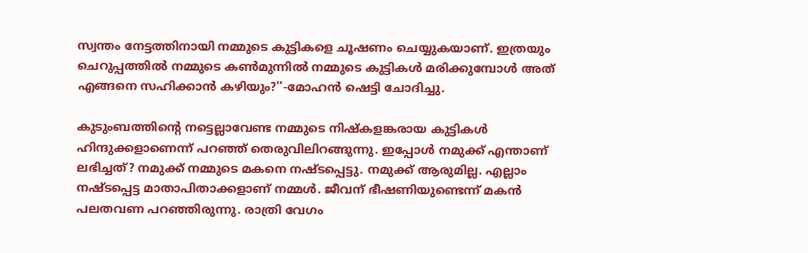സ്വന്തം നേട്ടത്തിനായി നമ്മുടെ കുട്ടികളെ ചൂഷണം ചെയ്യുകയാണ്. ഇത്രയും ചെറുപ്പത്തിൽ നമ്മുടെ കൺമുന്നിൽ നമ്മുടെ കുട്ടികൾ മരിക്കുമ്പോൾ അത് എങ്ങനെ സഹിക്കാൻ കഴിയും?''-മോഹൻ ഷെട്ടി ചോദിച്ചു.

കുടുംബത്തിന്റെ നട്ടെല്ലാവേണ്ട നമ്മുടെ നിഷ്‌കളങ്കരായ കുട്ടികൾ ഹിന്ദുക്കളാണെന്ന് പറഞ്ഞ് തെരുവിലിറങ്ങുന്നു. ഇപ്പോൾ നമുക്ക് എന്താണ് ലഭിച്ചത്? നമുക്ക് നമ്മുടെ മകനെ നഷ്ടപ്പെട്ടു. നമുക്ക് ആരുമില്ല. എല്ലാം നഷ്ടപ്പെട്ട മാതാപിതാക്കളാണ് നമ്മൾ. ജീവന് ഭീഷണിയുണ്ടെന്ന് മകൻ പലതവണ പറഞ്ഞിരുന്നു. രാത്രി വേഗം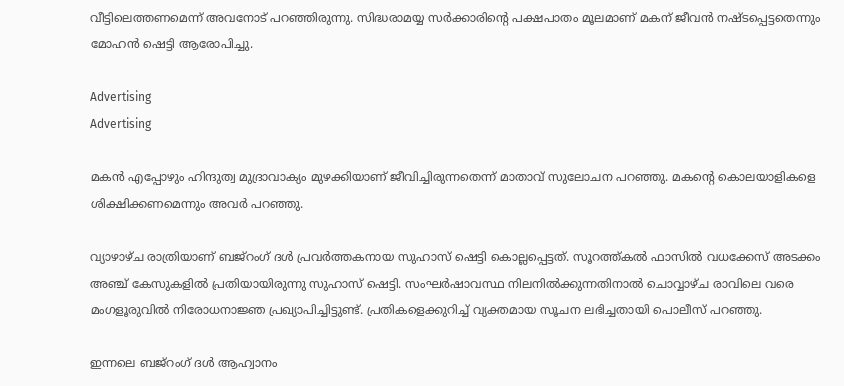വീട്ടിലെത്തണമെന്ന് അവനോട് പറഞ്ഞിരുന്നു. സിദ്ധരാമയ്യ സർക്കാരിന്റെ പക്ഷപാതം മൂലമാണ് മകന് ജീവൻ നഷ്ടപ്പെട്ടതെന്നും മോഹൻ ഷെട്ടി ആരോപിച്ചു.

Advertising
Advertising

മകൻ എപ്പോഴും ഹിന്ദുത്വ മുദ്രാവാക്യം മുഴക്കിയാണ് ജീവിച്ചിരുന്നതെന്ന് മാതാവ് സുലോചന പറഞ്ഞു. മകന്റെ കൊലയാളികളെ ശിക്ഷിക്കണമെന്നും അവർ പറഞ്ഞു.

വ്യാഴാഴ്ച രാത്രിയാണ് ബജ്‌റംഗ് ദൾ പ്രവർത്തകനായ സുഹാസ് ഷെട്ടി കൊല്ലപ്പെട്ടത്. സൂറത്ത്കൽ ഫാസിൽ വധക്കേസ് അടക്കം അഞ്ച് കേസുകളിൽ പ്രതിയായിരുന്നു സുഹാസ് ഷെട്ടി. സംഘർഷാവസ്ഥ നിലനിൽക്കുന്നതിനാൽ ചൊവ്വാഴ്ച രാവിലെ വരെ മംഗളൂരുവിൽ നിരോധനാജ്ഞ പ്രഖ്യാപിച്ചിട്ടുണ്ട്. പ്രതികളെക്കുറിച്ച് വ്യക്തമായ സൂചന ലഭിച്ചതായി പൊലീസ് പറഞ്ഞു.

ഇന്നലെ ബജ്‌റംഗ് ദൾ ആഹ്വാനം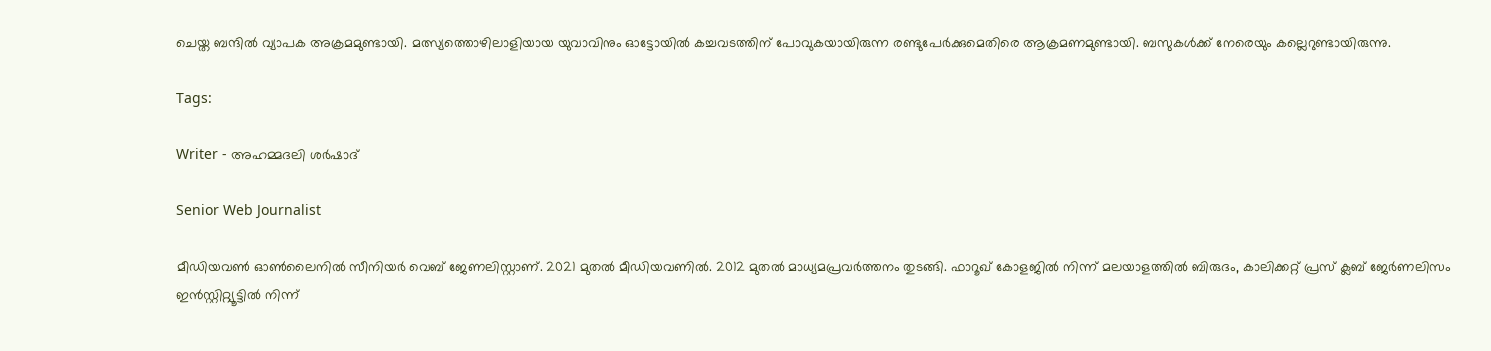ചെയ്ത ബന്ദിൽ വ്യാപക അക്രമമുണ്ടായി. മത്സ്യത്തൊഴിലാളിയായ യുവാവിനും ഓട്ടോയിൽ കച്ചവടത്തിന് പോവുകയായിരുന്ന രണ്ടുപേർക്കുമെതിരെ ആക്രമണമുണ്ടായി. ബസുകൾക്ക് നേരെയും കല്ലെറുണ്ടായിരുന്നു.

Tags:

Writer - അഹമ്മദലി ശര്‍ഷാദ്

Senior Web Journalist

മീഡിയവൺ ഓൺലൈനിൽ സീനിയർ വെബ് ജേണലിസ്റ്റാണ്. 2021 മുതൽ മീഡിയവണിൽ. 2012 മുതൽ മാധ്യമപ്രവർത്തനം തുടങ്ങി. ഫാറൂഖ് കോളജിൽ നിന്ന് മലയാളത്തിൽ ബിരുദം, കാലിക്കറ്റ് പ്രസ് ക്ലബ് ജേർണലിസം ഇൻസ്റ്റിറ്റ്യൂട്ടിൽ നിന്ന്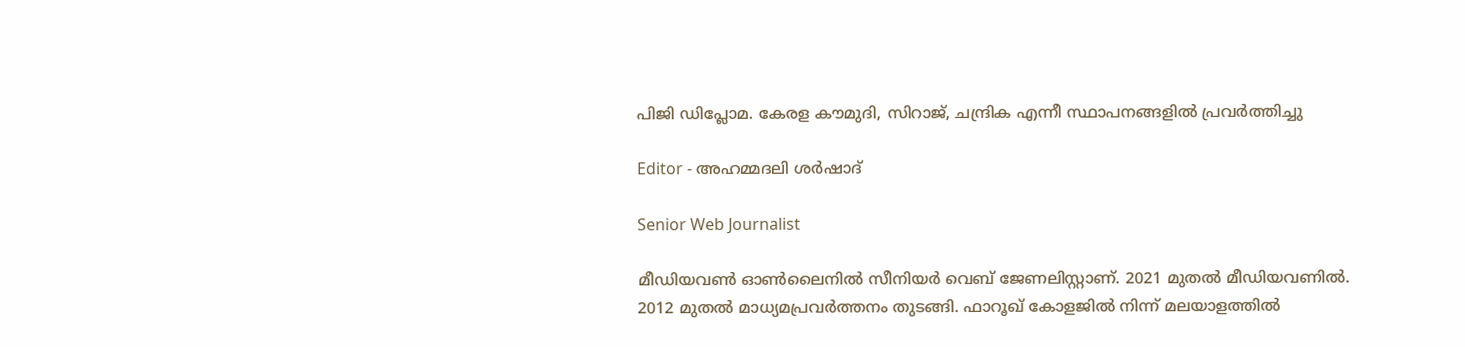പിജി ഡിപ്ലോമ. കേരള കൗമുദി, സിറാജ്, ചന്ദ്രിക എന്നീ സ്ഥാപനങ്ങളിൽ പ്രവർത്തിച്ചു

Editor - അഹമ്മദലി ശര്‍ഷാദ്

Senior Web Journalist

മീഡിയവൺ ഓൺലൈനിൽ സീനിയർ വെബ് ജേണലിസ്റ്റാണ്. 2021 മുതൽ മീഡിയവണിൽ. 2012 മുതൽ മാധ്യമപ്രവർത്തനം തുടങ്ങി. ഫാറൂഖ് കോളജിൽ നിന്ന് മലയാളത്തിൽ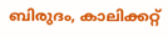ബിരുദം, കാലിക്കറ്റ്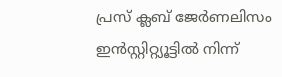പ്രസ് ക്ലബ് ജേർണലിസം ഇൻസ്റ്റിറ്റ്യൂട്ടിൽ നിന്ന്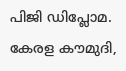പിജി ഡിപ്ലോമ. കേരള കൗമുദി,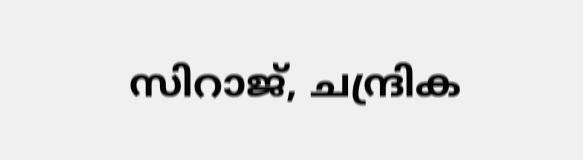സിറാജ്, ചന്ദ്രിക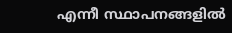എന്നീ സ്ഥാപനങ്ങളിൽ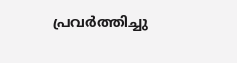പ്രവർത്തിച്ചു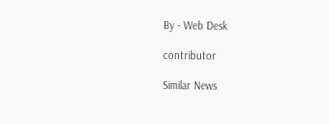By - Web Desk

contributor

Similar News